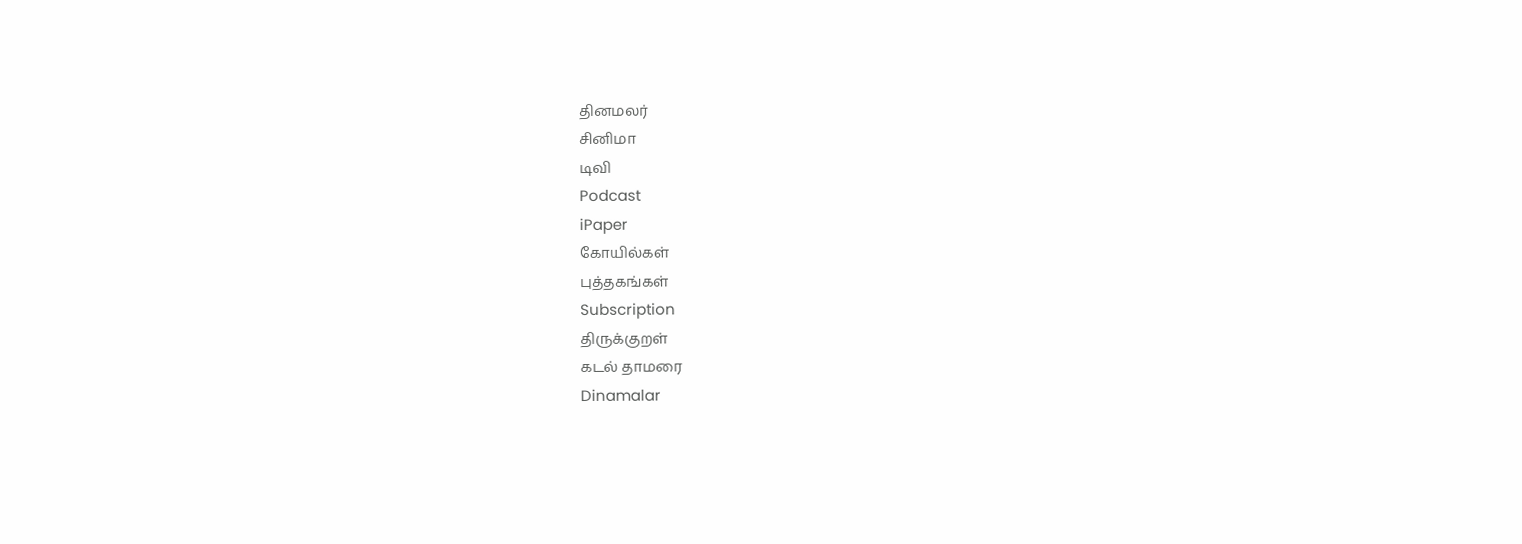தினமலர்
சினிமா
டிவி
Podcast
iPaper
கோயில்கள்
புத்தகங்கள்
Subscription
திருக்குறள்
கடல் தாமரை
Dinamalar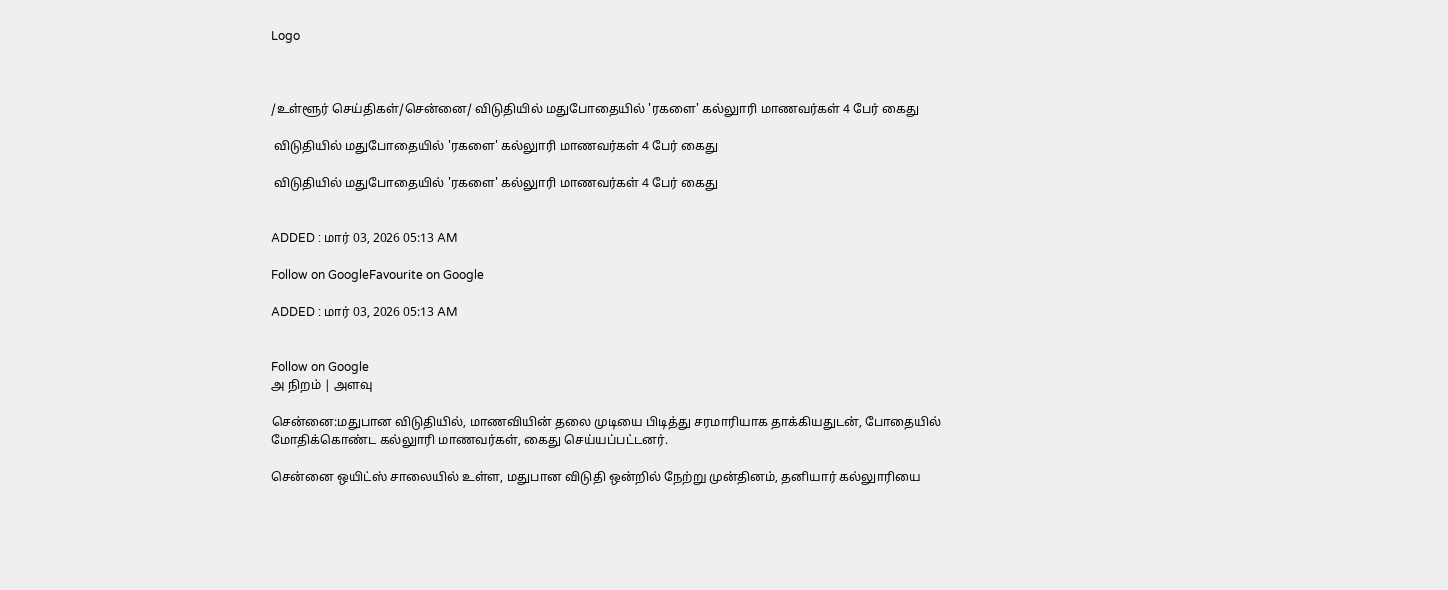Logo



/உள்ளூர் செய்திகள்/சென்னை/ விடுதியில் மதுபோதையில் 'ரகளை' கல்லுாரி மாணவர்கள் 4 பேர் கைது

 விடுதியில் மதுபோதையில் 'ரகளை' கல்லுாரி மாணவர்கள் 4 பேர் கைது

 விடுதியில் மதுபோதையில் 'ரகளை' கல்லுாரி மாணவர்கள் 4 பேர் கைது


ADDED : மார் 03, 2026 05:13 AM

Follow on GoogleFavourite on Google

ADDED : மார் 03, 2026 05:13 AM


Follow on Google
அ நிறம் | அளவு

சென்னை:மதுபான விடுதியில், மாணவியின் தலை முடியை பிடித்து சரமாரியாக தாக்கியதுடன், போதையில் மோதிக்கொண்ட கல்லுாரி மாணவர்கள், கைது செய்யப்பட்டனர்.

சென்னை ஒயிட்ஸ் சாலையில் உள்ள, மதுபான விடுதி ஒன்றில் நேற்று முன்தினம், தனியார் கல்லுாரியை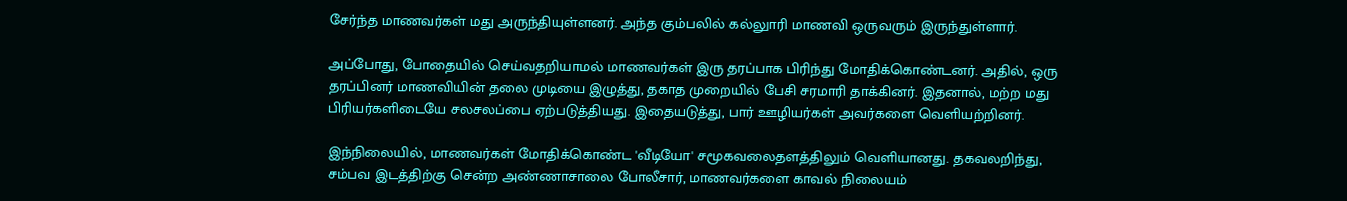சேர்ந்த மாணவர்கள் மது அருந்தியுள்ளனர். அந்த கும்பலில் கல்லுாரி மாணவி ஒருவரும் இருந்துள்ளார்.

அப்போது, போதையில் செய்வதறியாமல் மாணவர்கள் இரு தரப்பாக பிரிந்து மோதிக்கொண்டனர். அதில், ஒரு தரப்பினர் மாணவியின் தலை முடியை இழுத்து, தகாத முறையில் பேசி சரமாரி தாக்கினர். இதனால், மற்ற மது பிரியர்களிடையே சலசலப்பை ஏற்படுத்தியது. இதையடுத்து, பார் ஊழியர்கள் அவர்களை வெளியற்றினர்.

இந்நிலையில், மாணவர்கள் மோதிக்கொண்ட 'வீடியோ' சமூகவலைதளத்திலும் வெளியானது. தகவலறிந்து, சம்பவ இடத்திற்கு சென்ற அண்ணாசாலை போலீசார், மாணவர்களை காவல் நிலையம்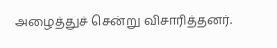அழைத்துச் சென்று விசாரித்தனர்.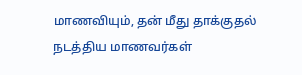மாணவியும், தன் மீது தாக்குதல் நடத்திய மாணவர்கள்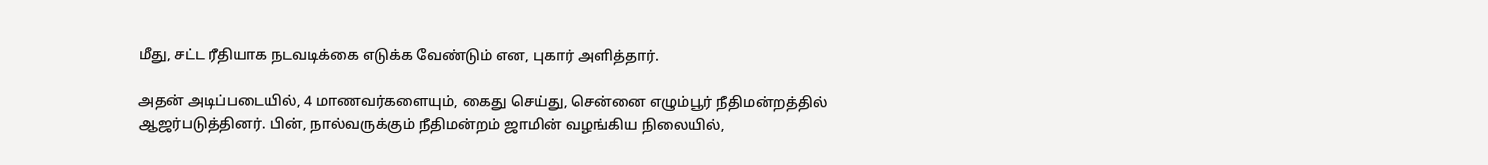மீது, சட்ட ரீதியாக நடவடிக்கை எடுக்க வேண்டும் என, புகார் அளித்தார்.

அதன் அடிப்படையில், 4 மாணவர்களையும், கைது செய்து, சென்னை எழும்பூர் நீதிமன்றத்தில் ஆஜர்படுத்தினர். பின், நால்வருக்கும் நீதிமன்றம் ஜாமின் வழங்கிய நிலையில்,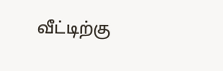வீட்டிற்கு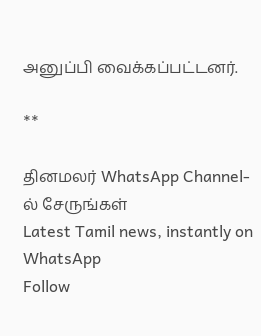அனுப்பி வைக்கப்பட்டனர்.

**

தினமலர் WhatsApp Channel-ல் சேருங்கள்
Latest Tamil news, instantly on WhatsApp
Follow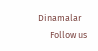Dinamalar
      Follow us